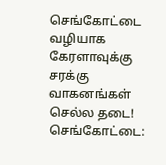செங்கோட்டை வழியாக கேரளாவுக்கு சரக்கு வாகனங்கள் செல்ல தடை!
செங்கோட்டை: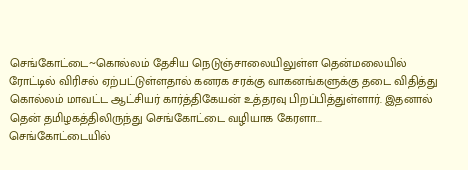செங்கோட்டை~கொல்லம் தேசிய நெடுஞ்சாலையிலுள்ள தென்மலையில் ரோட்டில் விரிசல் ஏற்பட்டுள்ளதால் கனரக சரக்கு வாகனங்களுக்கு தடை விதித்து கொல்லம் மாவட்ட ஆட்சியர் கார்த்திகேயன் உத்தரவு பிறப்பித்துள்ளார். இதனால் தென் தமிழகத்திலிருந்து செங்கோட்டை வழியாக கேரளா...
செங்கோட்டையில்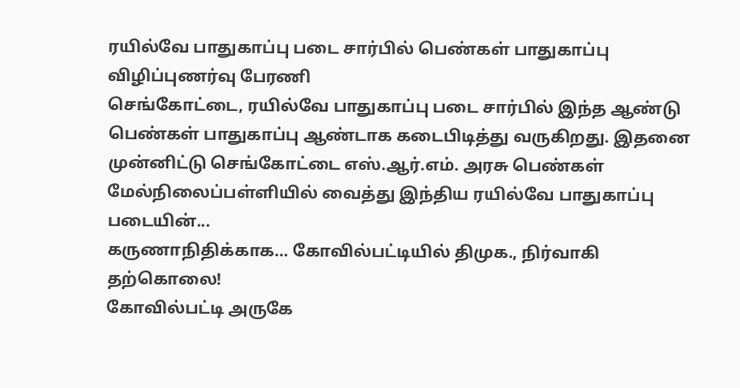ரயில்வே பாதுகாப்பு படை சார்பில் பெண்கள் பாதுகாப்பு விழிப்புணர்வு பேரணி
செங்கோட்டை, ரயில்வே பாதுகாப்பு படை சார்பில் இந்த ஆண்டு பெண்கள் பாதுகாப்பு ஆண்டாக கடைபிடித்து வருகிறது. இதனை முன்னிட்டு செங்கோட்டை எஸ்.ஆர்.எம். அரசு பெண்கள் மேல்நிலைப்பள்ளியில் வைத்து இந்திய ரயில்வே பாதுகாப்பு படையின்...
கருணாநிதிக்காக… கோவில்பட்டியில் திமுக., நிர்வாகி தற்கொலை!
கோவில்பட்டி அருகே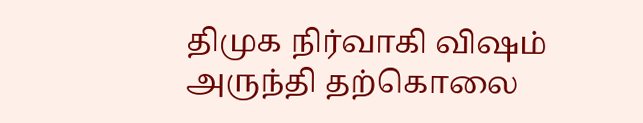திமுக நிர்வாகி விஷம் அருந்தி தற்கொலை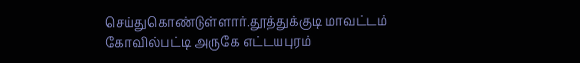செய்துகொண்டுள்ளார்.தூத்துக்குடி மாவட்டம் கோவில்பட்டி அருகே எட்டயபுரம்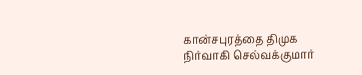கான்சபுரத்தை திமுக நிர்வாகி செல்வக்குமார்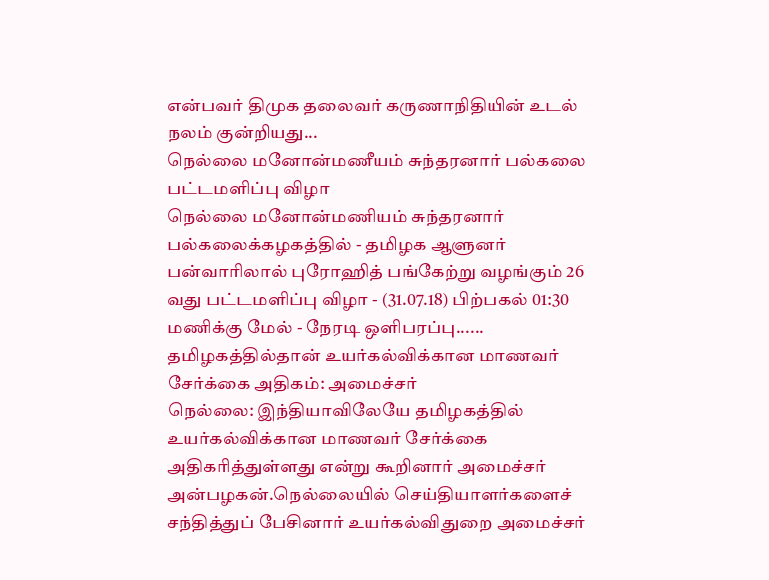என்பவர் திமுக தலைவர் கருணாநிதியின் உடல் நலம் குன்றியது...
நெல்லை மனோன்மணீயம் சுந்தரனார் பல்கலை பட்டமளிப்பு விழா
நெல்லை மனோன்மணியம் சுந்தரனார் பல்கலைக்கழகத்தில் - தமிழக ஆளுனர் பன்வாரிலால் புரோஹித் பங்கேற்று வழங்கும் 26 வது பட்டமளிப்பு விழா - (31.07.18) பிற்பகல் 01:30 மணிக்கு மேல் - நேரடி ஒளிபரப்பு......
தமிழகத்தில்தான் உயர்கல்விக்கான மாணவர் சேர்க்கை அதிகம்: அமைச்சர்
நெல்லை: இந்தியாவிலேயே தமிழகத்தில் உயர்கல்விக்கான மாணவர் சேர்க்கை அதிகரித்துள்ளது என்று கூறினார் அமைச்சர் அன்பழகன்.நெல்லையில் செய்தியாளர்களைச் சந்தித்துப் பேசினார் உயர்கல்விதுறை அமைச்சர்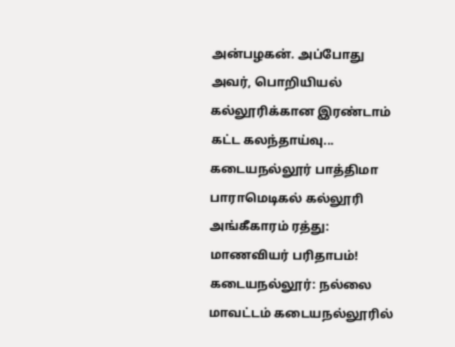அன்பழகன். அப்போது அவர், பொறியியல் கல்லூரிக்கான இரண்டாம் கட்ட கலந்தாய்வு...
கடையநல்லூர் பாத்திமா பாராமெடிகல் கல்லூரி அங்கீகாரம் ரத்து: மாணவியர் பரிதாபம்!
கடையநல்லூர்: நல்லை மாவட்டம் கடையநல்லூரில்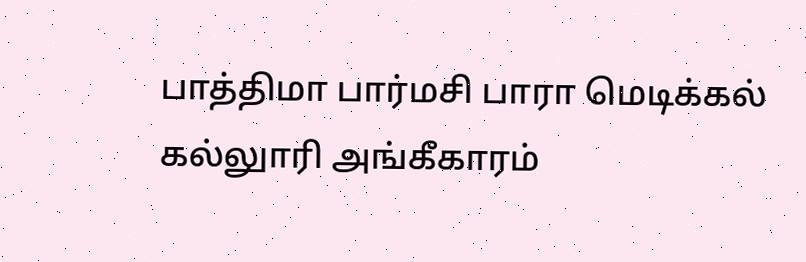பாத்திமா பார்மசி பாரா மெடிக்கல் கல்லுாரி அங்கீகாரம்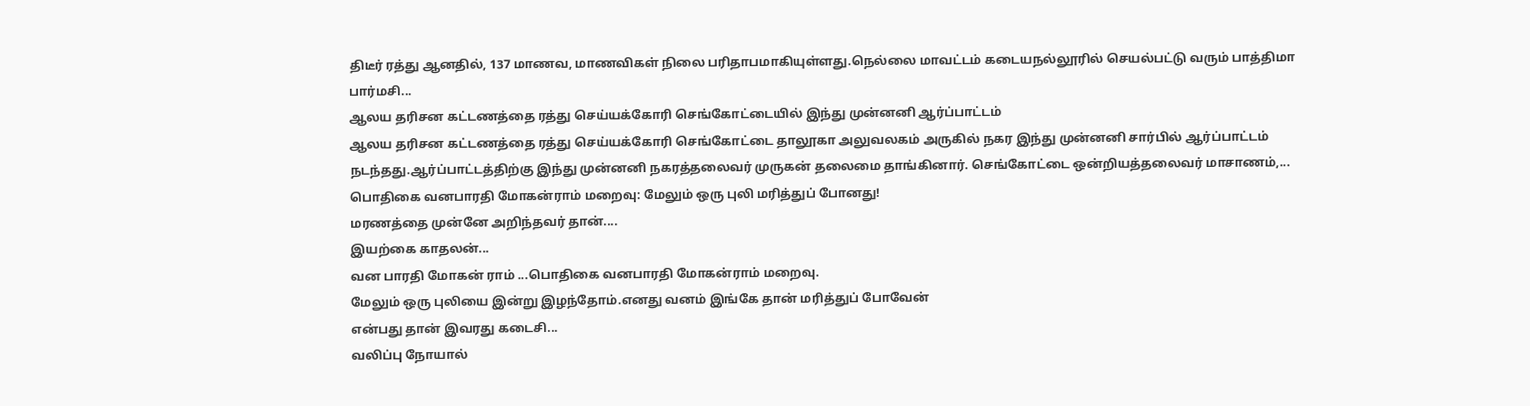திடீர் ரத்து ஆனதில், 137 மாணவ, மாணவிகள் நிலை பரிதாபமாகியுள்ளது.நெல்லை மாவட்டம் கடையநல்லூரில் செயல்பட்டு வரும் பாத்திமா பார்மசி...
ஆலய தரிசன கட்டணத்தை ரத்து செய்யக்கோரி செங்கோட்டையில் இந்து முன்னனி ஆர்ப்பாட்டம்
ஆலய தரிசன கட்டணத்தை ரத்து செய்யக்கோரி செங்கோட்டை தாலூகா அலுவலகம் அருகில் நகர இந்து முன்னனி சார்பில் ஆர்ப்பாட்டம் நடந்தது.ஆர்ப்பாட்டத்திற்கு இந்து முன்னனி நகரத்தலைவர் முருகன் தலைமை தாங்கினார். செங்கோட்டை ஒன்றியத்தலைவர் மாசாணம்,...
பொதிகை வனபாரதி மோகன்ராம் மறைவு: மேலும் ஒரு புலி மரித்துப் போனது!
மரணத்தை முன்னே அறிந்தவர் தான்....
இயற்கை காதலன்...
வன பாரதி மோகன் ராம் ...பொதிகை வனபாரதி மோகன்ராம் மறைவு.
மேலும் ஒரு புலியை இன்று இழந்தோம்.எனது வனம் இங்கே தான் மரித்துப் போவேன்
என்பது தான் இவரது கடைசி...
வலிப்பு நோயால்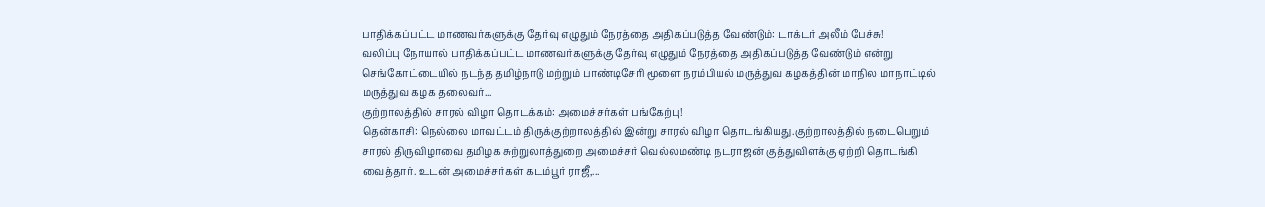பாதிக்கப்பட்ட மாணவர்களுக்கு தேர்வு எழுதும் நேரத்தை அதிகப்படுத்த வேண்டும்: டாக்டர் அலீம் பேச்சு!
வலிப்பு நோயால் பாதிக்கப்பட்ட மாணவர்களுக்கு தேர்வு எழுதும் நேரத்தை அதிகப்படுத்த வேண்டும் என்று செங்கோட்டையில் நடந்த தமிழ்நாடு மற்றும் பாண்டிசேரி மூளை நரம்பியல் மருத்துவ கழகத்தின் மாநில மாநாட்டில் மருத்துவ கழக தலைவர்...
குற்றாலத்தில் சாரல் விழா தொடக்கம்: அமைச்சர்கள் பங்கேற்பு!
தென்காசி: நெல்லை மாவட்டம் திருக்குற்றாலத்தில் இன்று சாரல் விழா தொடங்கியது.குற்றாலத்தில் நடைபெறும் சாரல் திருவிழாவை தமிழக சுற்றுலாத்துறை அமைச்சர் வெல்லமண்டி நடராஜன் குத்துவிளக்கு ஏற்றி தொடங்கி வைத்தார். உடன் அமைச்சர்கள் கடம்பூர் ராஜீ,...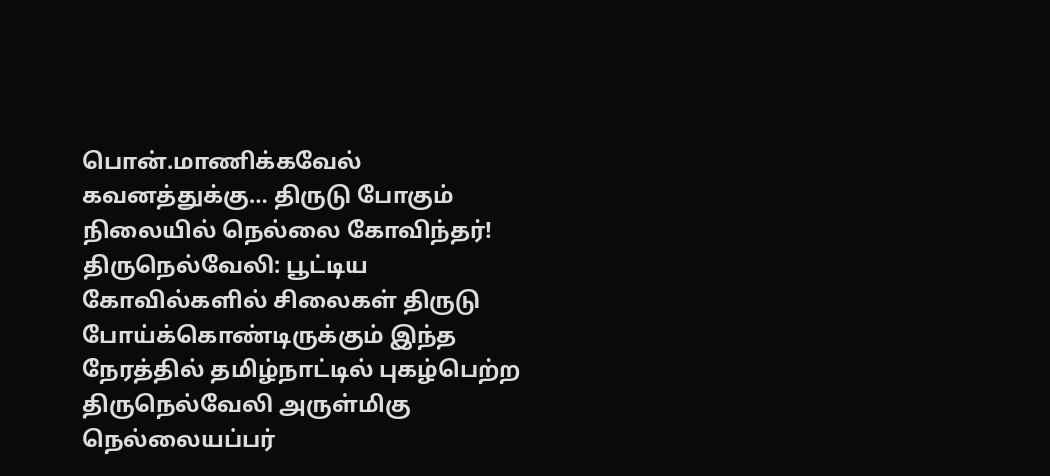பொன்.மாணிக்கவேல் கவனத்துக்கு… திருடு போகும் நிலையில் நெல்லை கோவிந்தர்!
திருநெல்வேலி: பூட்டிய கோவில்களில் சிலைகள் திருடு போய்க்கொண்டிருக்கும் இந்த நேரத்தில் தமிழ்நாட்டில் புகழ்பெற்ற திருநெல்வேலி அருள்மிகு நெல்லையப்பர்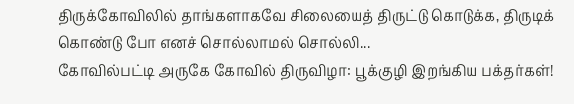திருக்கோவிலில் தாங்களாகவே சிலையைத் திருட்டு கொடுக்க, திருடிக் கொண்டு போ எனச் சொல்லாமல் சொல்லி...
கோவில்பட்டி அருகே கோவில் திருவிழா: பூக்குழி இறங்கிய பக்தர்கள்!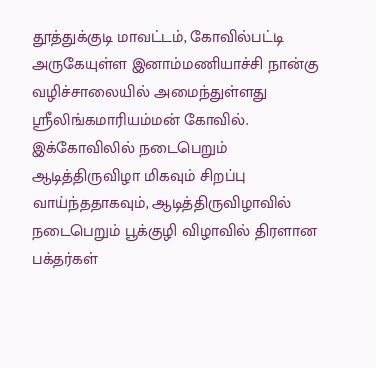தூத்துக்குடி மாவட்டம், கோவில்பட்டி அருகேயுள்ள இனாம்மணியாச்சி நான்கு வழிச்சாலையில் அமைந்துள்ளது ஸ்ரீலிங்கமாரியம்மன் கோவில். இக்கோவிலில் நடைபெறும் ஆடித்திருவிழா மிகவும் சிறப்பு வாய்ந்ததாகவும், ஆடித்திருவிழாவில் நடைபெறும் பூக்குழி விழாவில் திரளான பக்தர்கள்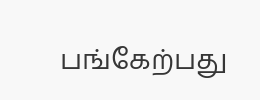பங்கேற்பது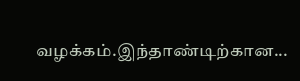வழக்கம்.இந்தாண்டிற்கான...